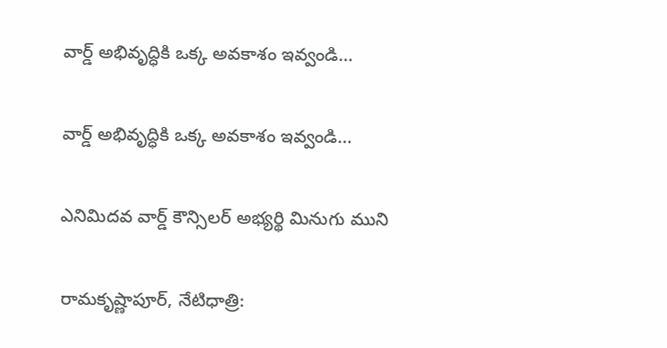వార్డ్ అభివృద్ధికి ఒక్క అవకాశం ఇవ్వండి…

వార్డ్ అభివృద్ధికి ఒక్క అవకాశం ఇవ్వండి…

ఎనిమిదవ వార్డ్ కౌన్సిలర్ అభ్యర్థి మినుగు ముని

రామకృష్ణాపూర్, నేటిధాత్రి: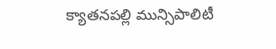క్యాతనపల్లి మున్సిపాలిటీ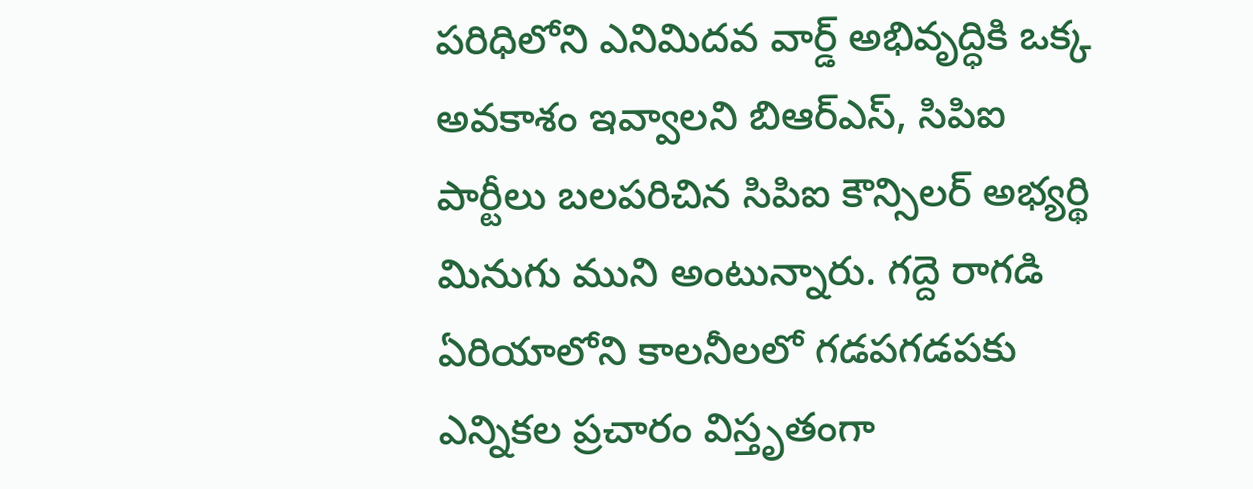పరిధిలోని ఎనిమిదవ వార్డ్ అభివృద్ధికి ఒక్క అవకాశం ఇవ్వాలని బిఆర్ఎస్, సిపిఐ పార్టీలు బలపరిచిన సిపిఐ కౌన్సిలర్ అభ్యర్థి మినుగు ముని అంటున్నారు. గద్దె రాగడి ఏరియాలోని కాలనీలలో గడపగడపకు ఎన్నికల ప్రచారం విస్తృతంగా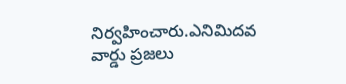నిర్వహించారు.ఎనిమిదవ వార్డు ప్రజలు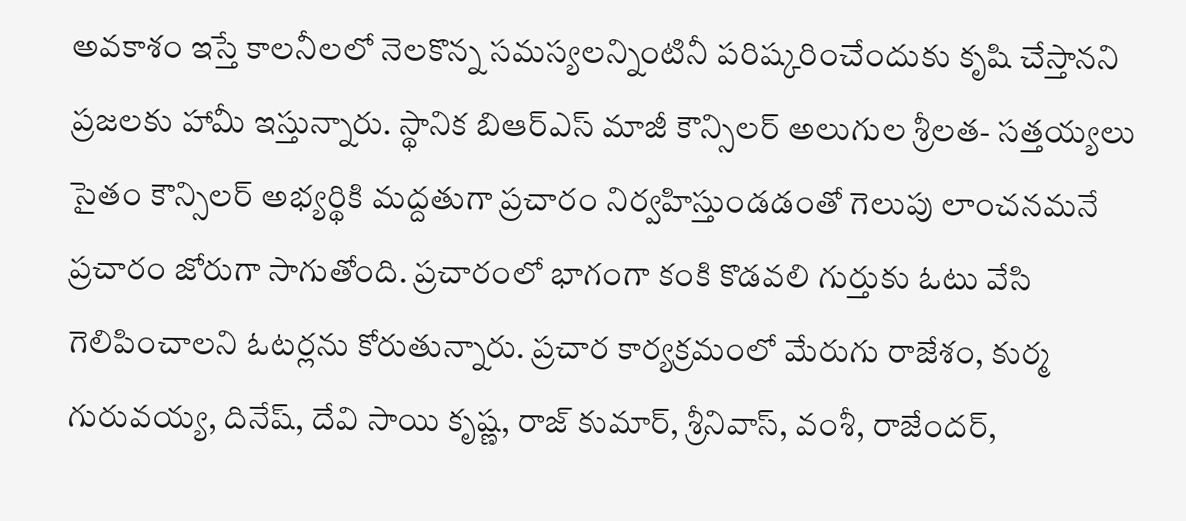అవకాశం ఇస్తే కాలనీలలో నెలకొన్న సమస్యలన్నింటినీ పరిష్కరించేందుకు కృషి చేస్తానని ప్రజలకు హామీ ఇస్తున్నారు. స్థానిక బిఆర్ఎస్ మాజీ కౌన్సిలర్ అలుగుల శ్రీలత- సత్తయ్యలు సైతం కౌన్సిలర్ అభ్యర్థికి మద్దతుగా ప్రచారం నిర్వహిస్తుండడంతో గెలుపు లాంచనమనే ప్రచారం జోరుగా సాగుతోంది. ప్రచారంలో భాగంగా కంకి కొడవలి గుర్తుకు ఓటు వేసి గెలిపించాలని ఓటర్లను కోరుతున్నారు. ప్రచార కార్యక్రమంలో మేరుగు రాజేశం, కుర్మ గురువయ్య, దినేష్, దేవి సాయి కృష్ణ, రాజ్ కుమార్, శ్రీనివాస్, వంశీ, రాజేందర్,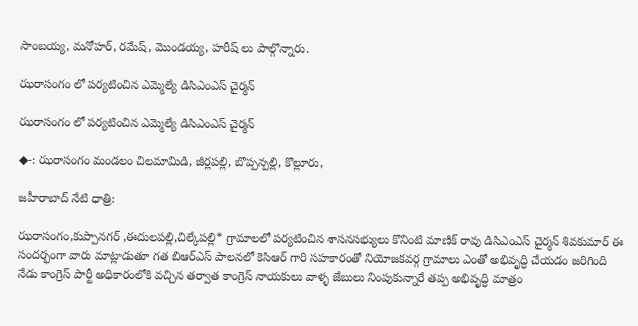సాంబయ్య, మనోహర్, రమేష్, మొండయ్య, హరీష్ లు పాల్గొన్నారు.

ఝరాసంగం లో పర్యటించిన ఎమ్మెల్యే డిసిఎంఎస్ చైర్మన్

ఝరాసంగం లో పర్యటించిన ఎమ్మెల్యే డిసిఎంఎస్ చైర్మన్

◆-: ఝరాసంగం మండలం చిలమామిడి, జీర్లపల్లి, బొప్పన్పల్లి, కొల్లూరు,

జహీరాబాద్ నేటి ధాత్రి:

ఝరాసంగం,కుప్పానగర్ ,ఈదులపల్లి,చిల్కేపల్లి* గ్రామాలలో పర్యటించిన శాసనసభ్యులు కొనింటి మాణిక్ రావు డిసిఎంఎస్ చైర్మన్ శివకుమార్ ఈ సందర్భంగా వారు మాట్లాడుతూ గత బిఆర్ఎస్ పాలనలో కెసిఆర్ గారి సహకారంతో నియోజకవర్గ గ్రామాలు ఎంతో అభివృద్ధి చేయడం జరిగింది నేడు కాంగ్రెస్ పార్టీ అధికారంలోకి వచ్చిన తర్వాత కాంగ్రెస్ నాయకులు వాళ్ళ జేబులు నింపుకున్నారే తప్ప అభివృద్ధి మాత్రం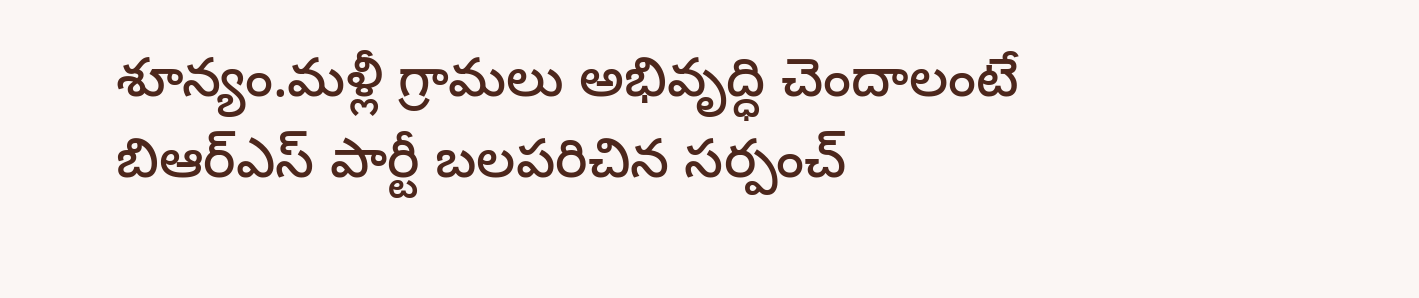శూన్యం.మళ్లీ గ్రామలు అభివృద్ధి చెందాలంటే బిఆర్ఎస్ పార్టీ బలపరిచిన సర్పంచ్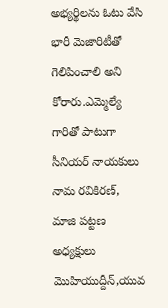అభ్యర్థిలను ఓటు వేసి భారీ మెజారిటీతో గెలిపించాలి అని కోరారు.ఎమ్మెల్యే గారితో పాటుగా సీనియర్ నాయకులు నామ రవికిరణ్, మాజి పట్టణ అధ్యక్షులు మొహియుద్దీన్,యువ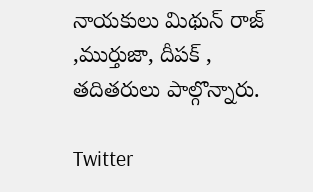నాయకులు మిథున్ రాజ్ ,ముర్తుజా, దీపక్ , తదితరులు పాల్గొన్నారు.

Twitter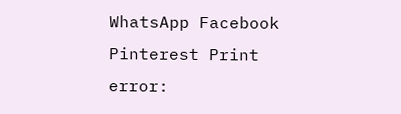WhatsApp Facebook Pinterest Print
error: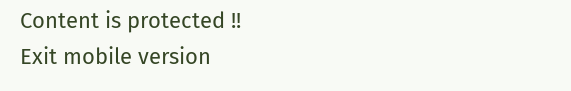Content is protected !!
Exit mobile version